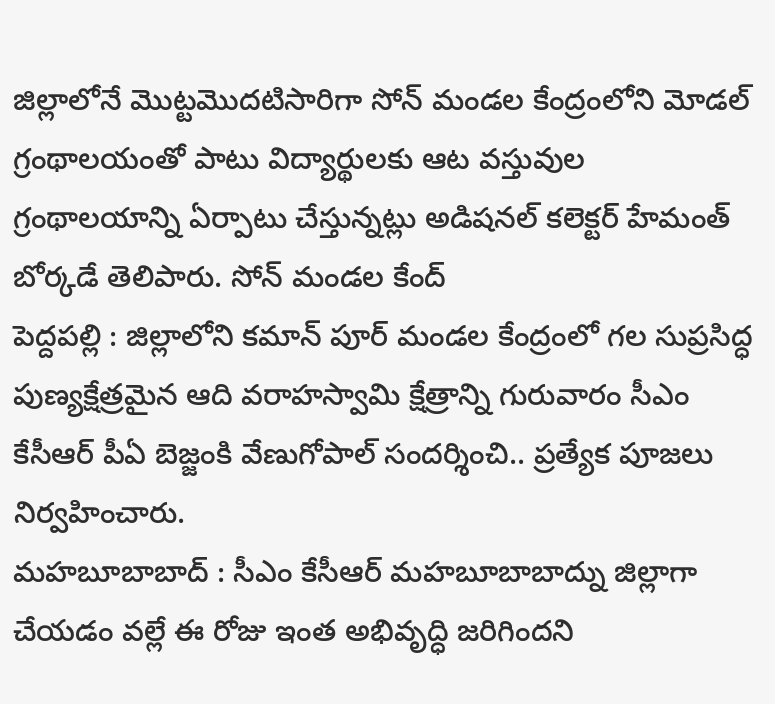జిల్లాలోనే మొట్టమొదటిసారిగా సోన్ మండల కేంద్రంలోని మోడల్ గ్రంథాలయంతో పాటు విద్యార్థులకు ఆట వస్తువుల గ్రంథాలయాన్ని ఏర్పాటు చేస్తున్నట్లు అడిషనల్ కలెక్టర్ హేమంత్ బోర్కడే తెలిపారు. సోన్ మండల కేంద్
పెద్దపల్లి : జిల్లాలోని కమాన్ పూర్ మండల కేంద్రంలో గల సుప్రసిద్ధ పుణ్యక్షేత్రమైన ఆది వరాహస్వామి క్షేత్రాన్ని గురువారం సీఎం కేసీఆర్ పీఏ బెజ్జంకి వేణుగోపాల్ సందర్శించి.. ప్రత్యేక పూజలు నిర్వహించారు.
మహబూబాబాద్ : సీఎం కేసీఆర్ మహబూబాబాద్ను జిల్లాగా చేయడం వల్లే ఈ రోజు ఇంత అభివృద్ధి జరిగిందని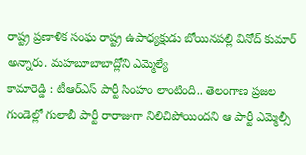రాష్ట్ర ప్రణాళిక సంఘ రాష్ట్ర ఉపాధ్యక్షుడు బోయినపల్లి వినోద్ కుమార్ అన్నారు. మహబూబాబాద్లోని ఎమ్మెల్యే
కామారెడ్డి : టీఆర్ఎస్ పార్టీ సింహం లాంటింది.. తెలంగాణ ప్రజల గుండెల్లో గులాబీ పార్టీ రారాజుగా నిలిచిపోయిందని ఆ పార్టీ ఎమ్మెల్సీ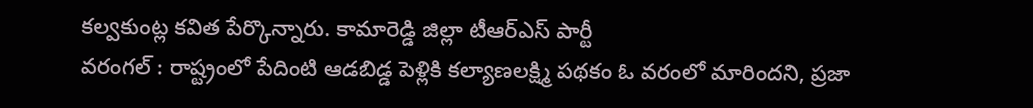కల్వకుంట్ల కవిత పేర్కొన్నారు. కామారెడ్డి జిల్లా టీఆర్ఎస్ పార్టీ
వరంగల్ : రాష్ట్రంలో పేదింటి ఆడబిడ్డ పెళ్లికి కల్యాణలక్ష్మి పథకం ఓ వరంలో మారిందని, ప్రజా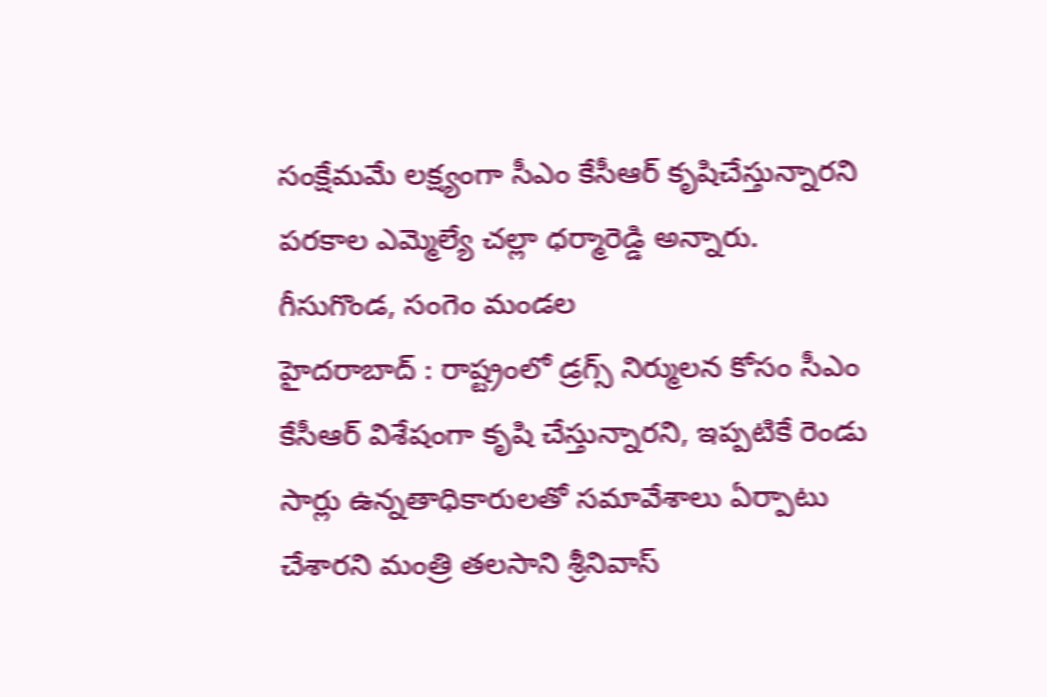సంక్షేమమే లక్ష్యంగా సీఎం కేసీఆర్ కృషిచేస్తున్నారని పరకాల ఎమ్మెల్యే చల్లా ధర్మారెడ్డి అన్నారు. గీసుగొండ, సంగెం మండల
హైదరాబాద్ : రాష్ట్రంలో డ్రగ్స్ నిర్ములన కోసం సీఎం కేసీఆర్ విశేషంగా కృషి చేస్తున్నారని, ఇప్పటికే రెండు సార్లు ఉన్నతాధికారులతో సమావేశాలు ఏర్పాటు చేశారని మంత్రి తలసాని శ్రీనివాస్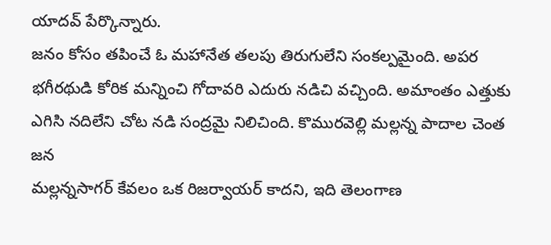యాదవ్ పేర్కొన్నారు.
జనం కోసం తపించే ఓ మహానేత తలపు తిరుగులేని సంకల్పమైంది. అపర భగీరథుడి కోరిక మన్నించి గోదావరి ఎదురు నడిచి వచ్చింది. అమాంతం ఎత్తుకు ఎగిసి నదిలేని చోట నడి సంద్రమై నిలిచింది. కొమురవెల్లి మల్లన్న పాదాల చెంత జన
మల్లన్నసాగర్ కేవలం ఒక రిజర్వాయర్ కాదని, ఇది తెలంగాణ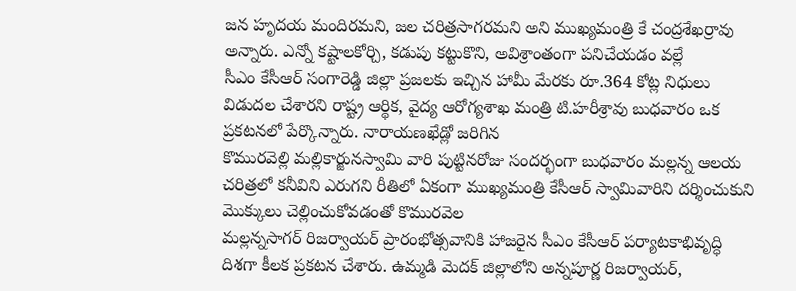జన హృదయ మందిరమని, జల చరిత్రసాగరమని అని ముఖ్యమంత్రి కే చంద్రశేఖర్రావు అన్నారు. ఎన్నో కష్టాలకోర్చి, కడుపు కట్టుకొని, అవిశ్రాంతంగా పనిచేయడం వల్లే
సీఎం కేసీఆర్ సంగారెడ్డి జిల్లా ప్రజలకు ఇచ్చిన హామీ మేరకు రూ.364 కోట్ల నిధులు విడుదల చేశారని రాష్ట్ర ఆర్థిక, వైద్య ఆరోగ్యశాఖ మంత్రి టి.హరీశ్రావు బుధవారం ఒక ప్రకటనలో పేర్కొన్నారు. నారాయణఖేడ్లో జరిగిన
కొమురవెల్లి మల్లికార్జునస్వామి వారి పుట్టినరోజు సందర్భంగా బుధవారం మల్లన్న ఆలయ చరిత్రలో కనీవిని ఎరుగని రీతిలో ఏకంగా ముఖ్యమంత్రి కేసీఆర్ స్వామివారిని దర్శించుకుని మొక్కులు చెల్లించుకోవడంతో కొమురవెల
మల్లన్నసాగర్ రిజర్వాయర్ ప్రారంభోత్సవానికి హాజరైన సీఎం కేసీఆర్ పర్యాటకాభివృద్ధి దిశగా కీలక ప్రకటన చేశారు. ఉమ్మడి మెదక్ జిల్లాలోని అన్నపూర్ణ రిజర్వాయర్,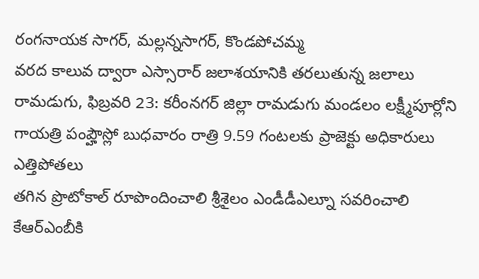రంగనాయక సాగర్, మల్లన్నసాగర్, కొండపోచమ్మ
వరద కాలువ ద్వారా ఎస్సారార్ జలాశయానికి తరలుతున్న జలాలు రామడుగు, ఫిబ్రవరి 23: కరీంనగర్ జిల్లా రామడుగు మండలం లక్ష్మీపూర్లోని గాయత్రి పంప్హౌస్లో బుధవారం రాత్రి 9.59 గంటలకు ప్రాజెక్టు అధికారులు ఎత్తిపోతలు
తగిన ప్రొటోకాల్ రూపొందించాలి శ్రీశైలం ఎండీడీఎల్నూ సవరించాలి కేఆర్ఎంబీకి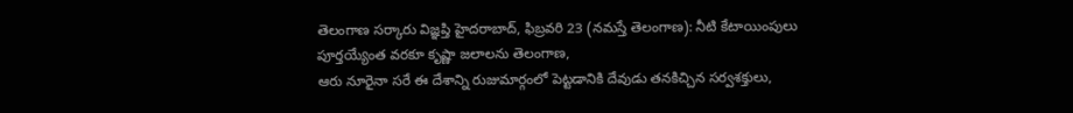తెలంగాణ సర్కారు విజ్ఞప్తి హైదరాబాద్, ఫిబ్రవరి 23 (నమస్తే తెలంగాణ): నీటి కేటాయింపులు పూర్తయ్యేంత వరకూ కృష్ణా జలాలను తెలంగాణ,
ఆరు నూరైనా సరే ఈ దేశాన్ని రుజుమార్గంలో పెట్టడానికి దేవుడు తనకిచ్చిన సర్వశక్తులు,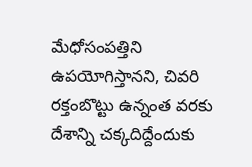మేధోసంపత్తిని ఉపయోగిస్తానని, చివరి రక్తంబొట్టు ఉన్నంత వరకు దేశాన్ని చక్కదిద్దేందుకు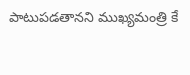పాటుపడతానని ముఖ్యమంత్రి కే